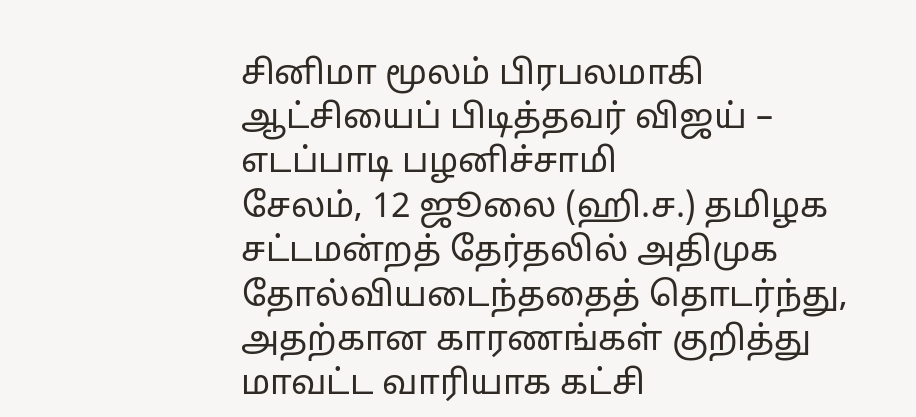சினிமா மூலம் பிரபலமாகி ஆட்சியைப் பிடித்தவர் விஜய் – எடப்பாடி பழனிச்சாமி
சேலம், 12 ஜூலை (ஹி.ச.) தமிழக சட்டமன்றத் தேர்தலில் அதிமுக தோல்வியடைந்ததைத் தொடர்ந்து, அதற்கான காரணங்கள் குறித்து மாவட்ட வாரியாக கட்சி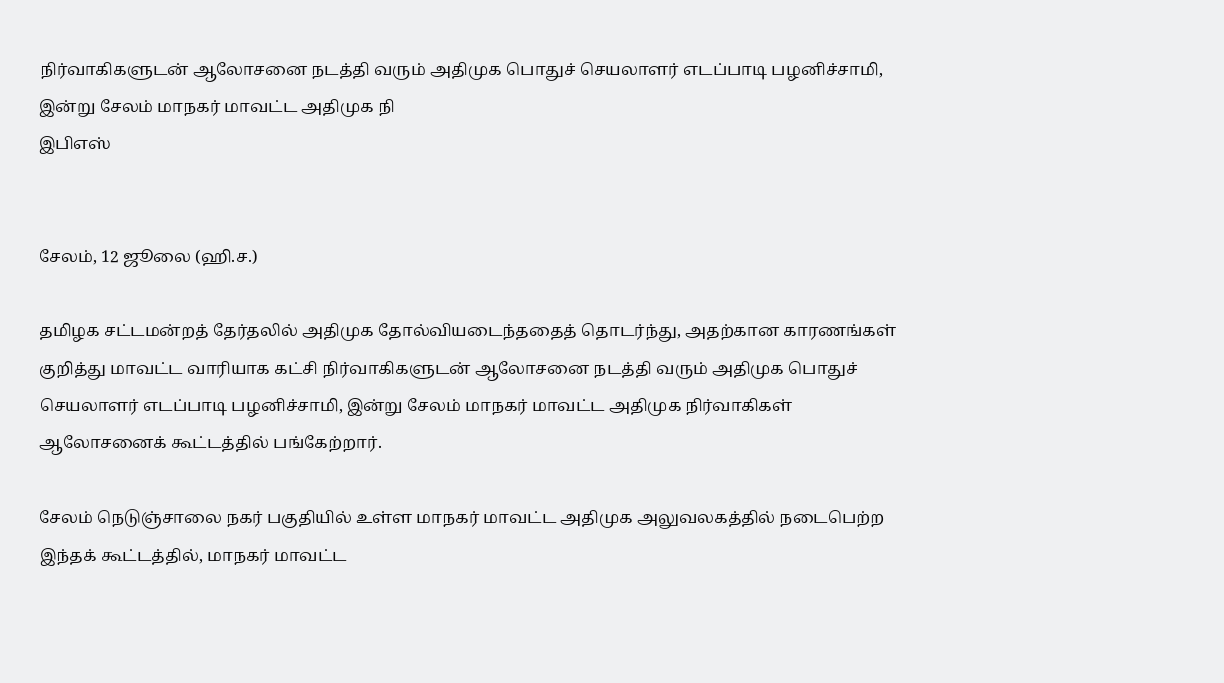நிர்வாகிகளுடன் ஆலோசனை நடத்தி வரும் அதிமுக பொதுச் செயலாளர் எடப்பாடி பழனிச்சாமி, இன்று சேலம் மாநகர் மாவட்ட அதிமுக நி
இபிஎஸ்


சேலம், 12 ஜூலை (ஹி.ச.)

தமிழக சட்டமன்றத் தேர்தலில் அதிமுக தோல்வியடைந்ததைத் தொடர்ந்து, அதற்கான காரணங்கள் குறித்து மாவட்ட வாரியாக கட்சி நிர்வாகிகளுடன் ஆலோசனை நடத்தி வரும் அதிமுக பொதுச் செயலாளர் எடப்பாடி பழனிச்சாமி, இன்று சேலம் மாநகர் மாவட்ட அதிமுக நிர்வாகிகள் ஆலோசனைக் கூட்டத்தில் பங்கேற்றார்.

சேலம் நெடுஞ்சாலை நகர் பகுதியில் உள்ள மாநகர் மாவட்ட அதிமுக அலுவலகத்தில் நடைபெற்ற இந்தக் கூட்டத்தில், மாநகர் மாவட்ட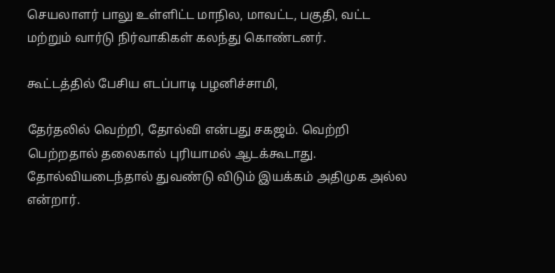செயலாளர் பாலு உள்ளிட்ட மாநில, மாவட்ட, பகுதி, வட்ட மற்றும் வார்டு நிர்வாகிகள் கலந்து கொண்டனர்.

கூட்டத்தில் பேசிய எடப்பாடி பழனிச்சாமி,

தேர்தலில் வெற்றி, தோல்வி என்பது சகஜம். வெற்றி பெற்றதால் தலைகால் புரியாமல் ஆடக்கூடாது. தோல்வியடைந்தால் துவண்டு விடும் இயக்கம் அதிமுக அல்ல என்றார்.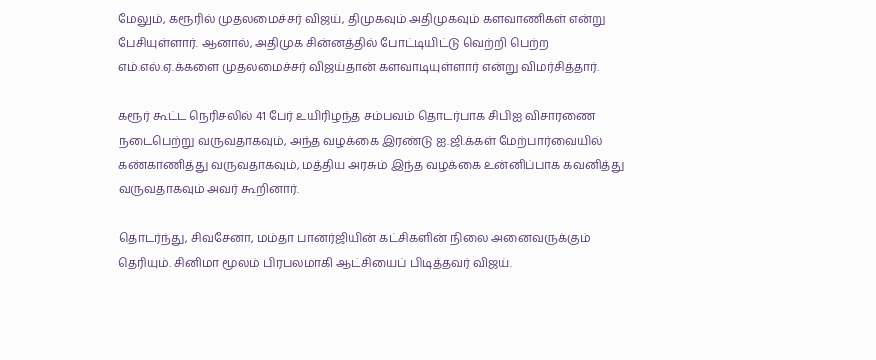மேலும், கரூரில் முதலமைச்சர் விஜய், திமுகவும் அதிமுகவும் களவாணிகள் என்று பேசியுள்ளார். ஆனால், அதிமுக சின்னத்தில் போட்டியிட்டு வெற்றி பெற்ற எம்.எல்.ஏ.க்களை முதலமைச்சர் விஜய்தான் களவாடியுள்ளார் என்று விமர்சித்தார்.

கரூர் கூட்ட நெரிசலில் 41 பேர் உயிரிழந்த சம்பவம் தொடர்பாக சிபிஐ விசாரணை நடைபெற்று வருவதாகவும், அந்த வழக்கை இரண்டு ஐ.ஜி.க்கள் மேற்பார்வையில் கண்காணித்து வருவதாகவும், மத்திய அரசும் இந்த வழக்கை உன்னிப்பாக கவனித்து வருவதாகவும் அவர் கூறினார்.

தொடர்ந்து, சிவசேனா, மம்தா பானர்ஜியின் கட்சிகளின் நிலை அனைவருக்கும் தெரியும். சினிமா மூலம் பிரபலமாகி ஆட்சியைப் பிடித்தவர் விஜய்.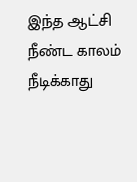இந்த ஆட்சி நீண்ட காலம் நீடிக்காது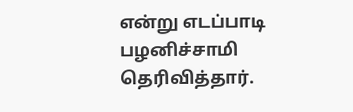என்று எடப்பாடி பழனிச்சாமி தெரிவித்தார்.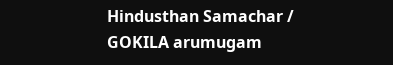Hindusthan Samachar / GOKILA arumugam